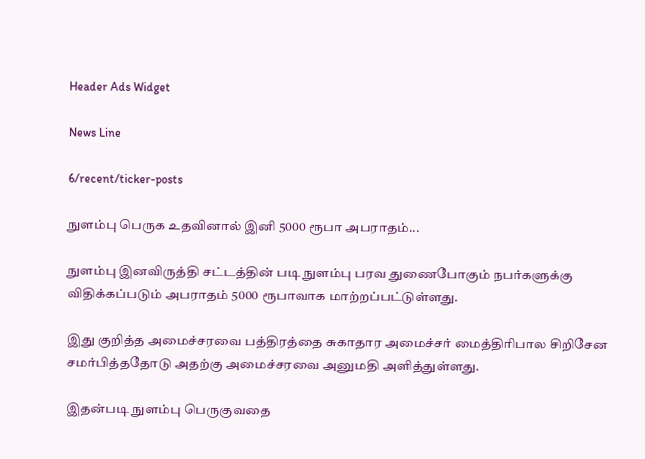Header Ads Widget

News Line

6/recent/ticker-posts

நுளம்பு பெருக உதவினால் இனி 5000 ரூபா அபராதம்...

நுளம்பு இனவிருத்தி சட்டத்தின் படி நுளம்பு பரவ துணைபோகும் நபர்களுக்கு விதிக்கப்படும் அபராதம் 5000 ரூபாவாக மாற்றப்பட்டுள்ளது.

இது குறித்த அமைச்சரவை பத்திரத்தை சுகாதார அமைச்சர் மைத்திரிபால சிறிசேன சமர்பித்ததோடு அதற்கு அமைச்சரவை அனுமதி அளித்துள்ளது.

இதன்படி நுளம்பு பெருகுவதை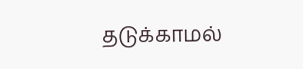தடுக்காமல்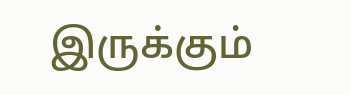இருக்கும்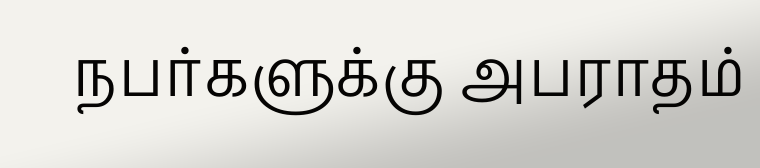நபர்களுக்கு அபராதம்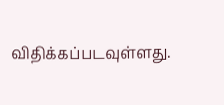விதிக்கப்படவுள்ளது.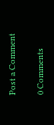Post a Comment

0 Comments